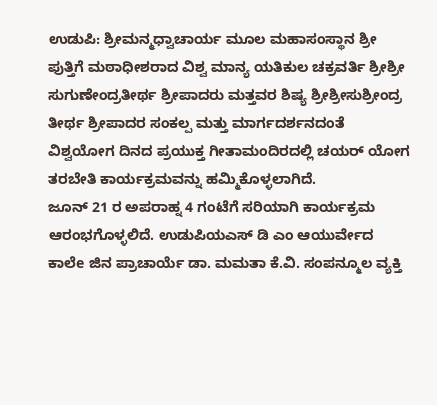ಉಡುಪಿ: ಶ್ರೀಮನ್ಮಧ್ವಾಚಾರ್ಯ ಮೂಲ ಮಹಾಸಂಸ್ಥಾನ ಶ್ರೀ ಪುತ್ತಿಗೆ ಮಠಾಧೀಶರಾದ ವಿಶ್ವ ಮಾನ್ಯ ಯತಿಕುಲ ಚಕ್ರವರ್ತಿ ಶ್ರೀಶ್ರೀ ಸುಗುಣೇಂದ್ರತೀರ್ಥ ಶ್ರೀಪಾದರು ಮತ್ತವರ ಶಿಷ್ಯ ಶ್ರೀಶ್ರೀಸುಶ್ರೀಂದ್ರ ತೀರ್ಥ ಶ್ರೀಪಾದರ ಸಂಕಲ್ಪ ಮತ್ತು ಮಾರ್ಗದರ್ಶನದಂತೆ ವಿಶ್ವಯೋಗ ದಿನದ ಪ್ರಯುಕ್ತ ಗೀತಾಮಂದಿರದಲ್ಲಿ ಚಯರ್ ಯೋಗ ತರಬೇತಿ ಕಾರ್ಯಕ್ರಮವನ್ನು ಹಮ್ಮಿಕೊಳ್ಳಲಾಗಿದೆ.
ಜೂನ್ 21 ರ ಅಪರಾಹ್ನ 4 ಗಂಟೆಗೆ ಸರಿಯಾಗಿ ಕಾರ್ಯಕ್ರಮ ಆರಂಭಗೊಳ್ಳಲಿದೆ. ಉಡುಪಿಯಎಸ್ ಡಿ ಎಂ ಆಯುರ್ವೇದ ಕಾಲೆe ಜಿನ ಪ್ರಾಚಾರ್ಯೆ ಡಾ. ಮಮತಾ ಕೆ.ವಿ. ಸಂಪನ್ಮೂಲ ವ್ಯಕ್ತಿ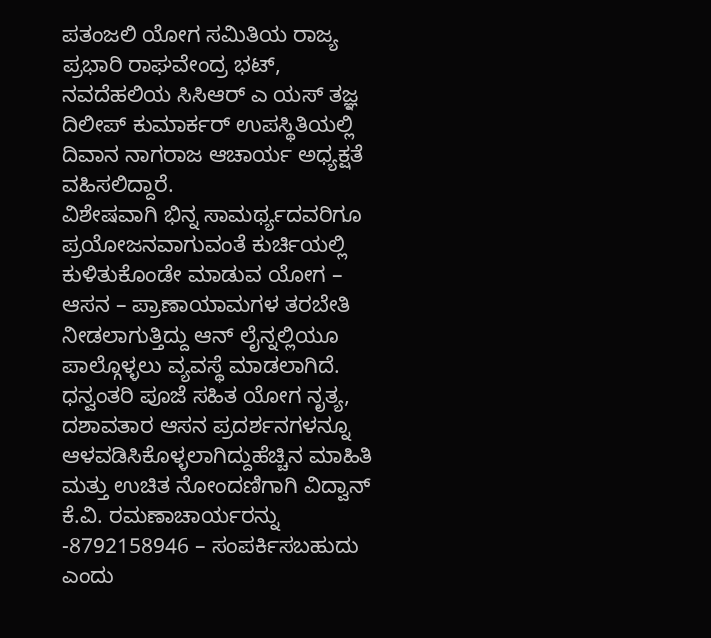ಪತಂಜಲಿ ಯೋಗ ಸಮಿತಿಯ ರಾಜ್ಯ ಪ್ರಭಾರಿ ರಾಘವೇಂದ್ರ ಭಟ್, ನವದೆಹಲಿಯ ಸಿಸಿಆರ್ ಎ ಯಸ್ ತಜ್ಞ ದಿಲೀಪ್ ಕುಮಾರ್ಕರ್ ಉಪಸ್ಥಿತಿಯಲ್ಲಿ ದಿವಾನ ನಾಗರಾಜ ಆಚಾರ್ಯ ಅಧ್ಯಕ್ಷತೆ ವಹಿಸಲಿದ್ದಾರೆ.
ವಿಶೇಷವಾಗಿ ಭಿನ್ನ ಸಾಮರ್ಥ್ಯದವರಿಗೂ ಪ್ರಯೋಜನವಾಗುವಂತೆ ಕುರ್ಚಿಯಲ್ಲಿ ಕುಳಿತುಕೊಂಡೇ ಮಾಡುವ ಯೋಗ – ಆಸನ – ಪ್ರಾಣಾಯಾಮಗಳ ತರಬೇತಿ ನೀಡಲಾಗುತ್ತಿದ್ದು ಆನ್ ಲೈನ್ನಲ್ಲಿಯೂ ಪಾಲ್ಗೊಳ್ಳಲು ವ್ಯವಸ್ಥೆ ಮಾಡಲಾಗಿದೆ. ಧನ್ವಂತರಿ ಪೂಜೆ ಸಹಿತ ಯೋಗ ನೃತ್ಯ, ದಶಾವತಾರ ಆಸನ ಪ್ರದರ್ಶನಗಳನ್ನೂ ಆಳವಡಿಸಿಕೊಳ್ಳಲಾಗಿದ್ದುಹೆಚ್ಚಿನ ಮಾಹಿತಿ ಮತ್ತು ಉಚಿತ ನೋಂದಣಿಗಾಗಿ ವಿದ್ವಾನ್ ಕೆ.ವಿ. ರಮಣಾಚಾರ್ಯರನ್ನು -8792158946 – ಸಂಪರ್ಕಿಸಬಹುದು ಎಂದು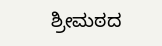ಶ್ರೀಮಠದ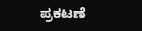ಪ್ರಕಟಣೆ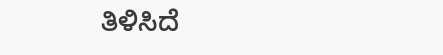ತಿಳಿಸಿದೆ